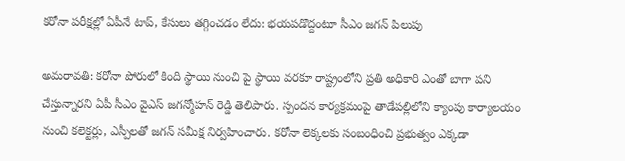కరోనా పరీక్షల్లో ఏపీనే టాప్, కేసులు తగ్గించడం లేదు: భయపడొద్దంటూ సీఎం జగన్ పిలుపు

అమరావతి: కరోనా పోరులో కింది స్థాయి నుంచి పై స్థాయి వరకూ రాష్ట్రంలోని ప్రతి అధికారి ఎంతో బాగా పని చేస్తున్నారని ఏపీ సీఎం వైఎస్ జగన్మోహన్ రెడ్డి తెలిపారు. స్పందన కార్యక్రమంపై తాడేపల్లిలోని క్యాంపు కార్యాలయం నుంచి కలెక్టర్లు, ఎస్పీలతో జగన్ సమీక్ష నిర్వహించారు. కరోనా లెక్కలకు సంబంధించి ప్రభుత్వం ఎక్కడా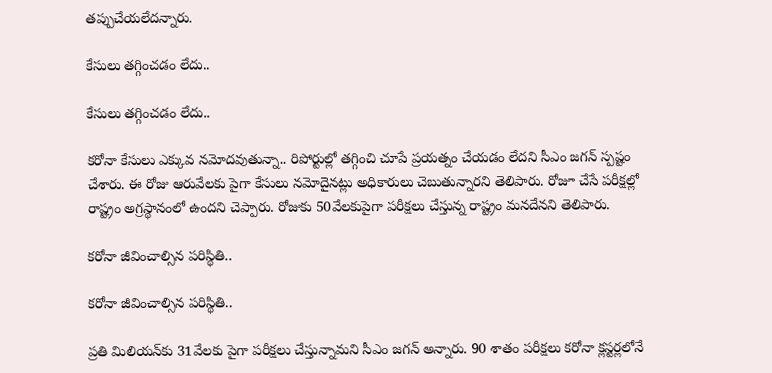తప్పుచేయలేదన్నారు.

కేసులు తగ్గించడం లేదు..

కేసులు తగ్గించడం లేదు..

కరోనా కేసులు ఎక్కువ నమోదవుతున్నా.. రిపోర్టుల్లో తగ్గించి చూపే ప్రయత్నం చేయడం లేదని సీఎం జగన్ స్పష్టం చేశారు. ఈ రోజు ఆరువేలకు పైగా కేసులు నమోదైనట్లు అధికారులు చెబుతున్నారని తెలిపారు. రోజూ చేసే పరీక్షల్లో రాష్ట్రం అగ్రస్థానంలో ఉందని చెప్పారు. రోజుకు 50వేలకుపైగా పరీక్షలు చేస్తున్న రాష్ట్రం మనదేనని తెలిపారు.

కరోనా జీవించాల్సిన పరిస్థితి..

కరోనా జీవించాల్సిన పరిస్థితి..

ప్రతి మిలియన్‌కు 31వేలకు పైగా పరీక్షలు చేస్తున్నామని సీఎం జగన్ అన్నారు. 90 శాతం పరీక్షలు కరోనా క్లస్టర్లలోనే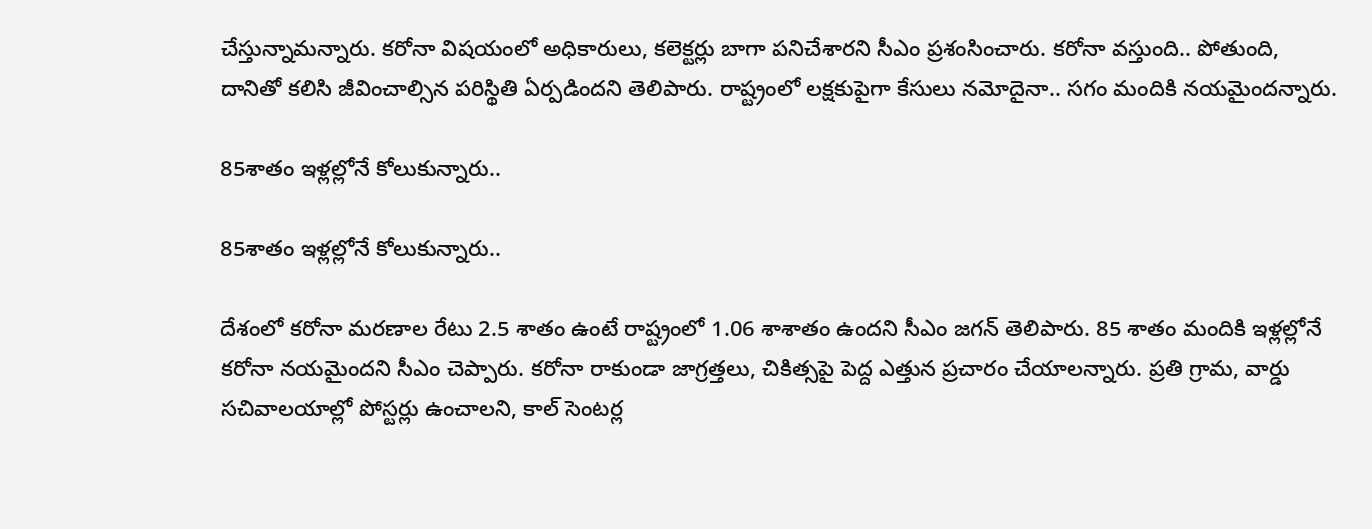చేస్తున్నామన్నారు. కరోనా విషయంలో అధికారులు, కలెక్టర్లు బాగా పనిచేశారని సీఎం ప్రశంసించారు. కరోనా వస్తుంది.. పోతుంది, దానితో కలిసి జీవించాల్సిన పరిస్థితి ఏర్పడిందని తెలిపారు. రాష్ట్రంలో లక్షకుపైగా కేసులు నమోదైనా.. సగం మందికి నయమైందన్నారు.

85శాతం ఇళ్లల్లోనే కోలుకున్నారు..

85శాతం ఇళ్లల్లోనే కోలుకున్నారు..

దేశంలో కరోనా మరణాల రేటు 2.5 శాతం ఉంటే రాష్ట్రంలో 1.06 శాశాతం ఉందని సీఎం జగన్ తెలిపారు. 85 శాతం మందికి ఇళ్లల్లోనే కరోనా నయమైందని సీఎం చెప్పారు. కరోనా రాకుండా జాగ్రత్తలు, చికిత్సపై పెద్ద ఎత్తున ప్రచారం చేయాలన్నారు. ప్రతి గ్రామ, వార్డు సచివాలయాల్లో పోస్టర్లు ఉంచాలని, కాల్ సెంటర్ల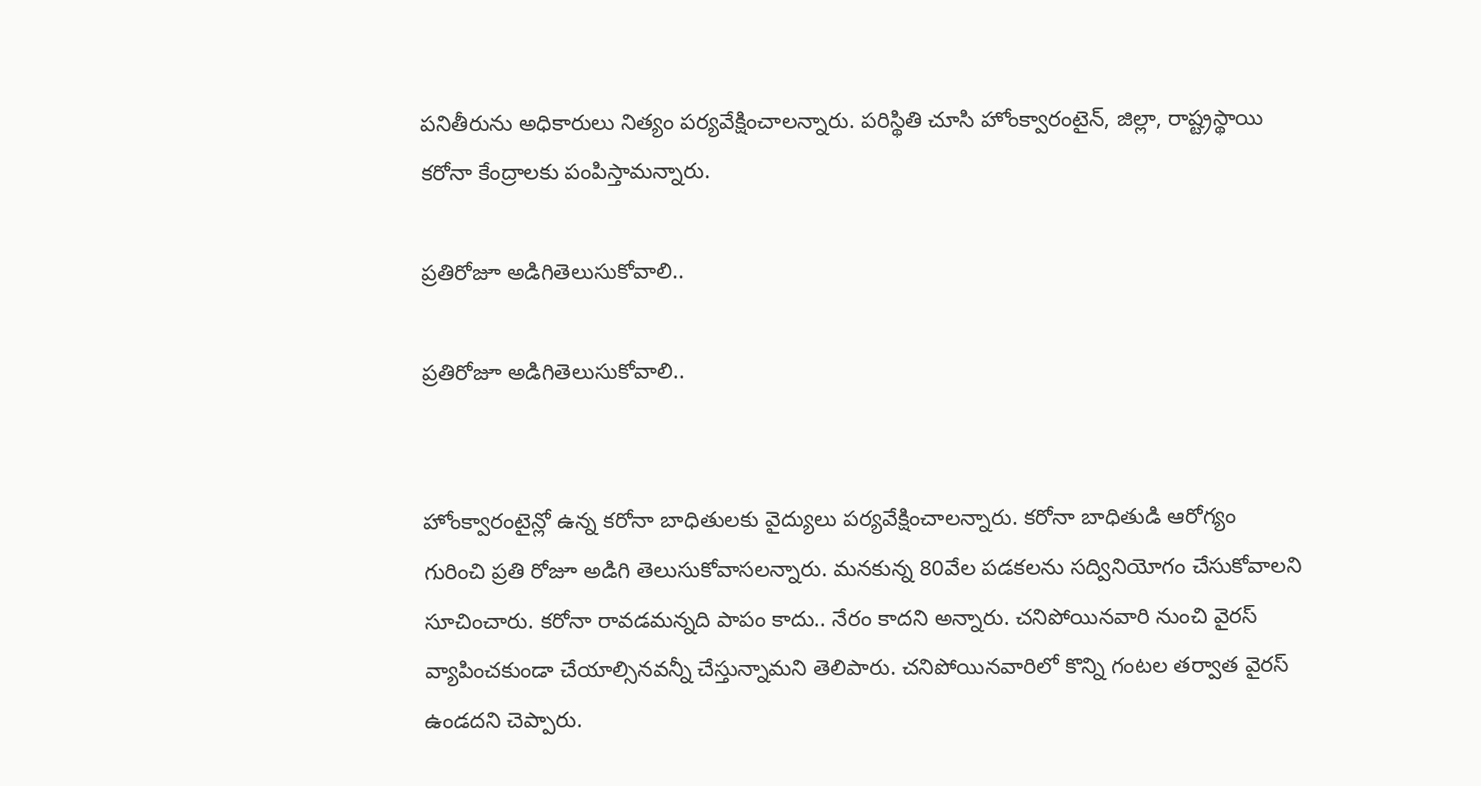పనితీరును అధికారులు నిత్యం పర్యవేక్షించాలన్నారు. పరిస్థితి చూసి హోంక్వారంటైన్, జిల్లా, రాష్ట్రస్థాయి కరోనా కేంద్రాలకు పంపిస్తామన్నారు.

ప్రతిరోజూ అడిగితెలుసుకోవాలి..

ప్రతిరోజూ అడిగితెలుసుకోవాలి..


హోంక్వారంటైన్లో ఉన్న కరోనా బాధితులకు వైద్యులు పర్యవేక్షించాలన్నారు. కరోనా బాధితుడి ఆరోగ్యం గురించి ప్రతి రోజూ అడిగి తెలుసుకోవాసలన్నారు. మనకున్న 80వేల పడకలను సద్వినియోగం చేసుకోవాలని సూచించారు. కరోనా రావడమన్నది పాపం కాదు.. నేరం కాదని అన్నారు. చనిపోయినవారి నుంచి వైరస్ వ్యాపించకుండా చేయాల్సినవన్నీ చేస్తున్నామని తెలిపారు. చనిపోయినవారిలో కొన్ని గంటల తర్వాత వైరస్ ఉండదని చెప్పారు.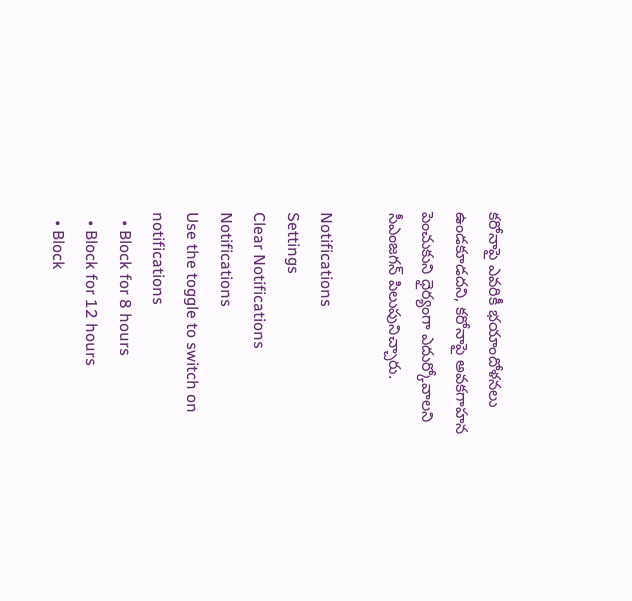కరోనాపై ఎవరికీ భయాందోళనలు ఉండకూడదని, కరోనాపై అవకగాహన పెంచుకుని ధైర్యంగా ఎదుర్కోవాలని సీఎంజగన్ పిలుపునిచ్చారు.

Notifications
Settings
Clear Notifications
Notifications
Use the toggle to switch on notifications
  • Block for 8 hours
  • Block for 12 hours
  • Block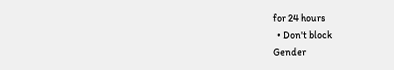for 24 hours
  • Don't block
Gender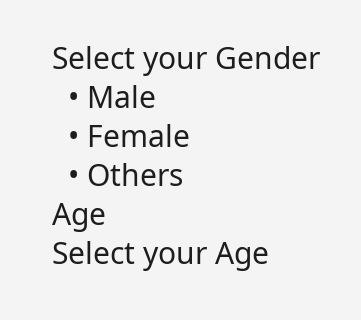Select your Gender
  • Male
  • Female
  • Others
Age
Select your Age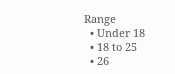Range
  • Under 18
  • 18 to 25
  • 26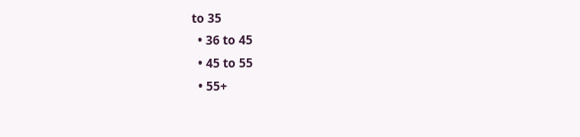to 35
  • 36 to 45
  • 45 to 55
  • 55+